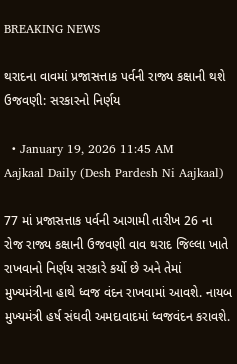BREAKING NEWS

થરાદના વાવમાં પ્રજાસત્તાક પર્વની રાજ્ય કક્ષાની થશે ઉજવણી: સરકારનો નિર્ણય

  • January 19, 2026 11:45 AM
Aajkaal Daily (Desh Pardesh Ni Aajkaal)

77 માં પ્રજાસત્તાક પર્વની આગામી તારીખ 26 ના રોજ રાજ્ય કક્ષાની ઉજવણી વાવ થરાદ જિલ્લા ખાતે રાખવાનો નિર્ણય સરકારે કર્યો છે અને તેમાં મુખ્યમંત્રીના હાથે ધ્વજ વંદન રાખવામાં આવશે. નાયબ મુખ્યમંત્રી હર્ષ સંઘવી અમદાવાદમાં ધ્વજવંદન કરાવશે.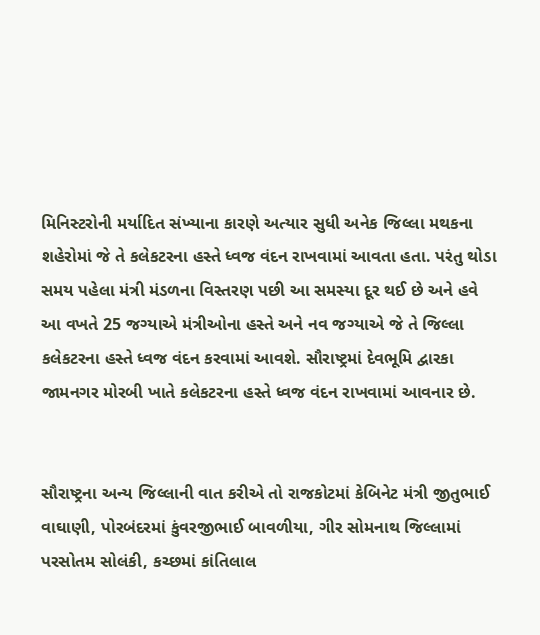મિનિસ્ટરોની મર્યાદિત સંખ્યાના કારણે અત્યાર સુધી અનેક જિલ્લા મથકના શહેરોમાં જે તે કલેકટરના હસ્તે ધ્વજ વંદન રાખવામાં આવતા હતા. પરંતુ થોડા સમય પહેલા મંત્રી મંડળના વિસ્તરણ પછી આ સમસ્યા દૂર થઈ છે અને હવે આ વખતે 25 જગ્યાએ મંત્રીઓના હસ્તે અને નવ જગ્યાએ જે તે જિલ્લા કલેકટરના હસ્તે ધ્વજ વંદન કરવામાં આવશે. સૌરાષ્ટ્રમાં દેવભૂમિ દ્વારકા જામનગર મોરબી ખાતે કલેકટરના હસ્તે ધ્વજ વંદન રાખવામાં આવનાર છે.


સૌરાષ્ટ્રના અન્ય જિલ્લાની વાત કરીએ તો રાજકોટમાં કેબિનેટ મંત્રી જીતુભાઈ વાઘાણી, પોરબંદરમાં કુંવરજીભાઈ બાવળીયા, ગીર સોમનાથ જિલ્લામાં પરસોતમ સોલંકી, કચ્છમાં કાંતિલાલ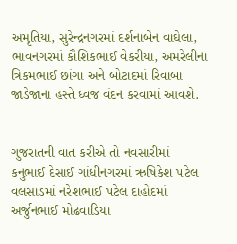અમૃતિયા, સુરેન્દ્રનગરમાં દર્શનાબેન વાઘેલા, ભાવનગરમાં કૌશિકભાઈ વેકરીયા, અમરેલીના ત્રિકમભાઈ છાંગા અને બોટાદમાં રિવાબા જાડેજાના હસ્તે ધ્વજ વંદન કરવામાં આવશે.


ગુજરાતની વાત કરીએ તો નવસારીમાં કનુભાઈ દેસાઈ ગાંધીનગરમાં ઋષિકેશ પટેલ વલસાડમાં નરેશભાઈ પટેલ દાહોદમાં અર્જુનભાઈ મોઢવાડિયા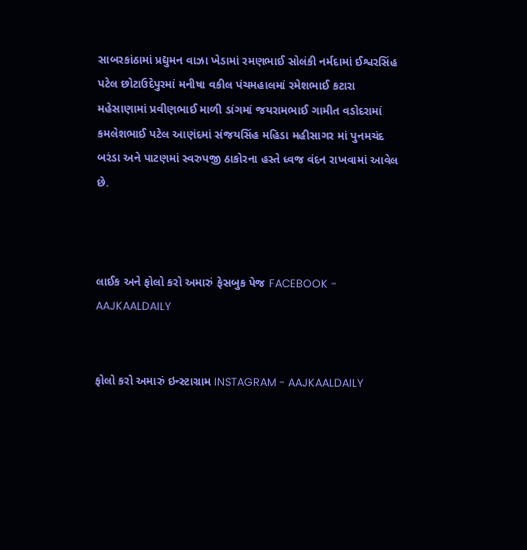સાબરકાંઠામાં પ્રદ્યુમન વાઝા ખેડામાં રમણભાઈ સોલંકી નર્મદામાં ઈશ્વરસિંહ પટેલ છોટાઉદેપુરમાં મનીષા વકીલ પંચમહાલમાં રમેશભાઈ કટારા મહેસાણામાં પ્રવીણભાઈ માળી ડાંગમાં જયરામભાઈ ગામીત વડોદરામાં કમલેશભાઈ પટેલ આણંદમાં સંજયસિંહ મહિડા મહીસાગર માં પુનમચંદ બરંડા અને પાટણમાં સ્વરુપજી ઠાકોરના હસ્તે ધ્વજ વંદન રાખવામાં આવેલ છે.



લાઈક અને ફોલો કરો અમારું ફેસબુક પેજ FACEBOOK - AAJKAALDAILY


ફોલો કરો અમારું ઇન્સ્ટાગ્રામ INSTAGRAM - AAJKAALDAILY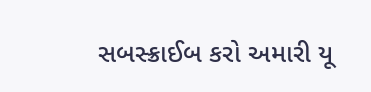સબસ્ક્રાઈબ કરો અમારી યૂ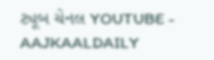ટ્યૂબ ચેનલ YOUTUBE - AAJKAALDAILY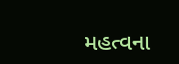મહત્વના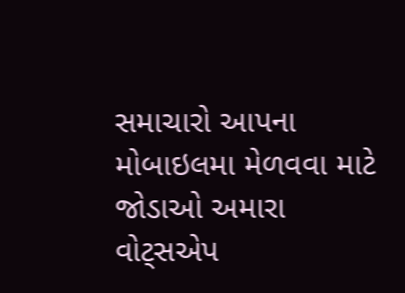સમાચારો આપના મોબાઇલમા મેળવવા માટે જોડાઓ અમારા વોટ્સએપ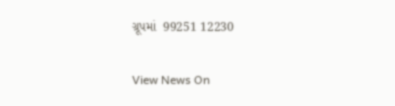ગ્રૂપમાં  99251 12230

View News On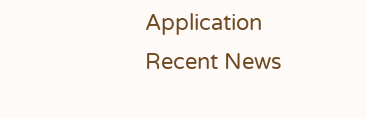Application
Recent News